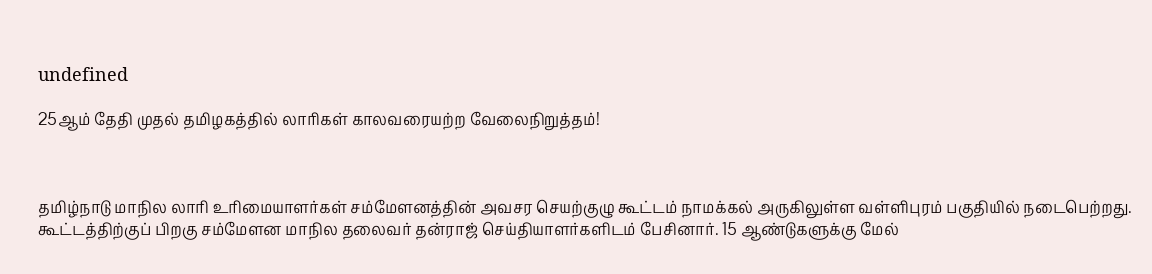undefined

25ஆம் தேதி முதல் தமிழகத்தில் லாரிகள் காலவரையற்ற வேலைநிறுத்தம்!



தமிழ்நாடு மாநில லாரி உரிமையாளர்கள் சம்மேளனத்தின் அவசர செயற்குழு கூட்டம் நாமக்கல் அருகிலுள்ள வள்ளிபுரம் பகுதியில் நடைபெற்றது. கூட்டத்திற்குப் பிறகு சம்மேளன மாநில தலைவர் தன்ராஜ் செய்தியாளர்களிடம் பேசினார். 15 ஆண்டுகளுக்கு மேல்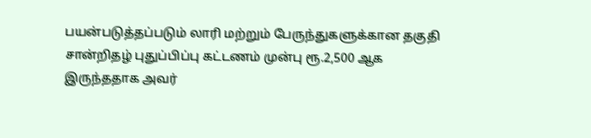பயன்படுத்தப்படும் லாரி மற்றும் பேருந்துகளுக்கான தகுதி சான்றிதழ் புதுப்பிப்பு கட்டணம் முன்பு ரூ.2,500 ஆக இருந்ததாக அவர்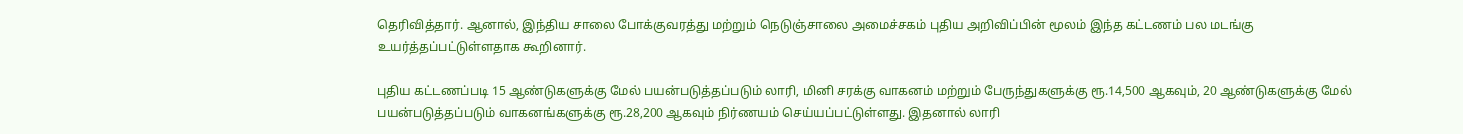தெரிவித்தார். ஆனால், இந்திய சாலை போக்குவரத்து மற்றும் நெடுஞ்சாலை அமைச்சகம் புதிய அறிவிப்பின் மூலம் இந்த கட்டணம் பல மடங்கு உயர்த்தப்பட்டுள்ளதாக கூறினார்.

புதிய கட்டணப்படி 15 ஆண்டுகளுக்கு மேல் பயன்படுத்தப்படும் லாரி, மினி சரக்கு வாகனம் மற்றும் பேருந்துகளுக்கு ரூ.14,500 ஆகவும், 20 ஆண்டுகளுக்கு மேல் பயன்படுத்தப்படும் வாகனங்களுக்கு ரூ.28,200 ஆகவும் நிர்ணயம் செய்யப்பட்டுள்ளது. இதனால் லாரி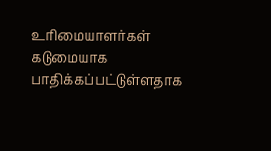உரிமையாளர்கள் கடுமையாக பாதிக்கப்பட்டுள்ளதாக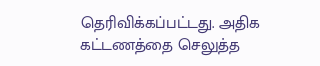தெரிவிக்கப்பட்டது. அதிக கட்டணத்தை செலுத்த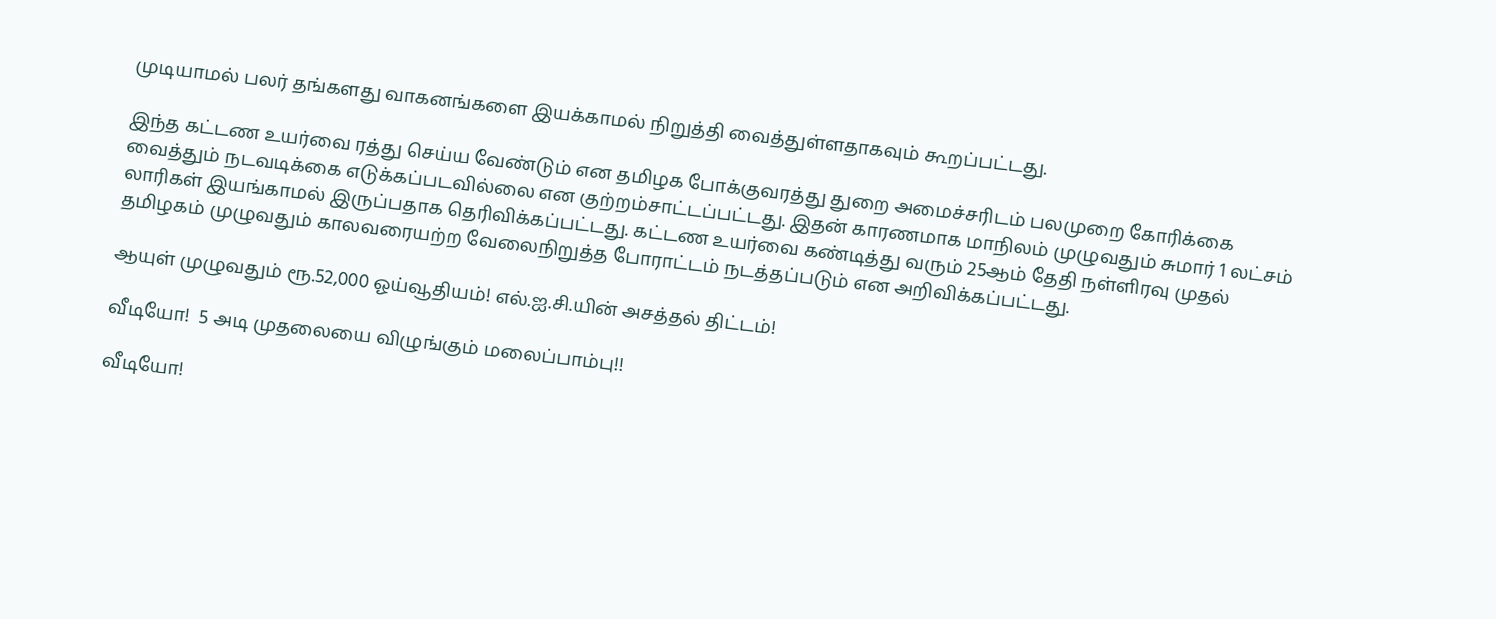முடியாமல் பலர் தங்களது வாகனங்களை இயக்காமல் நிறுத்தி வைத்துள்ளதாகவும் கூறப்பட்டது.

இந்த கட்டண உயர்வை ரத்து செய்ய வேண்டும் என தமிழக போக்குவரத்து துறை அமைச்சரிடம் பலமுறை கோரிக்கை வைத்தும் நடவடிக்கை எடுக்கப்படவில்லை என குற்றம்சாட்டப்பட்டது. இதன் காரணமாக மாநிலம் முழுவதும் சுமார் 1 லட்சம் லாரிகள் இயங்காமல் இருப்பதாக தெரிவிக்கப்பட்டது. கட்டண உயர்வை கண்டித்து வரும் 25ஆம் தேதி நள்ளிரவு முதல் தமிழகம் முழுவதும் காலவரையற்ற வேலைநிறுத்த போராட்டம் நடத்தப்படும் என அறிவிக்கப்பட்டது.

ஆயுள் முழுவதும் ரூ.52,000 ஓய்வூதியம்! எல்.ஐ.சி.யின் அசத்தல் திட்டம்!

வீடியோ!  5 அடி முதலையை விழுங்கும் மலைப்பாம்பு!!

வீடியோ!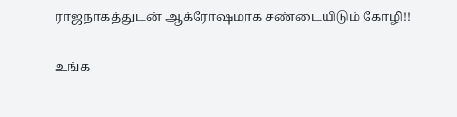ராஜநாகத்துடன் ஆக்ரோஷமாக சண்டையிடும் கோழி!!

உங்க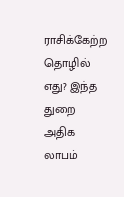ராசிக்கேற்ற தொழில் எது? இந்த துறை அதிக லாபம்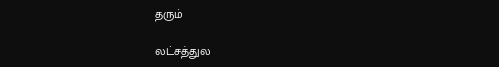தரும்

லட்சத்துல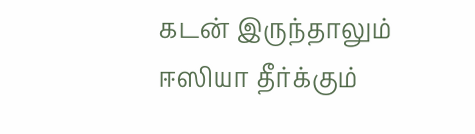கடன் இருந்தாலும் ஈஸியா தீர்க்கும்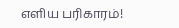எளிய பரிகாரம்!